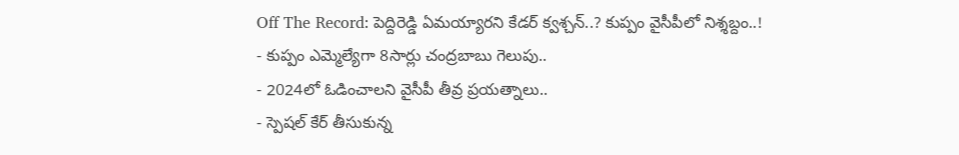Off The Record: పెద్దిరెడ్డి ఏమయ్యారని కేడర్ క్వశ్చన్..? కుప్పం వైసీపీలో నిశ్శబ్దం..!
- కుప్పం ఎమ్మెల్యేగా 8సార్లు చంద్రబాబు గెలుపు..
- 2024లో ఓడించాలని వైసీపీ తీవ్ర ప్రయత్నాలు..
- స్పెషల్ కేర్ తీసుకున్న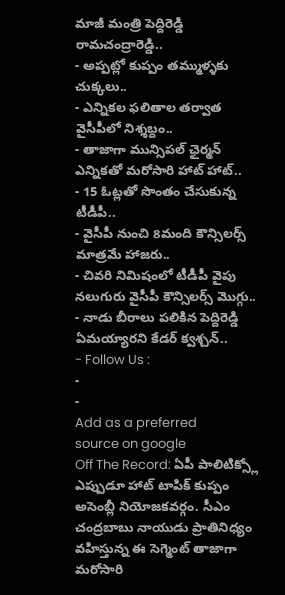మాజీ మంత్రి పెద్దిరెడ్డి రామచంద్రారెడ్డి..
- అప్పట్లో కుప్పం తమ్ముళ్ళకు చుక్కలు..
- ఎన్నికల ఫలితాల తర్వాత వైసీపీలో నిశ్శబ్దం..
- తాజాగా మున్సిపల్ ఛైర్మన్ ఎన్నికతో మరోసారి హాట్ హాట్..
- 15 ఓట్లతో సొంతం చేసుకున్న టీడీపీ..
- వైసీపీ నుంచి 8మంది కౌన్సిలర్స్ మాత్రమే హాజరు..
- చివరి నిమిషంలో టీడీపీ వైపు నలుగురు వైసీపీ కౌన్సిలర్స్ మొగ్గు..
- నాడు బీరాలు పలికిన పెద్దిరెడ్డి ఏమయ్యారని కేడర్ క్వశ్చన్..
- Follow Us :
-
-
Add as a preferred
source on google
Off The Record: ఏపీ పాలిటిక్స్లో ఎప్పుడూ హాట్ టాపిక్ కుప్పం అసెంబ్లీ నియోజకవర్గం. సీఎం చంద్రబాబు నాయుడు ప్రాతినిధ్యం వహిస్తున్న ఈ సెగ్మెంట్ తాజాగా మరోసారి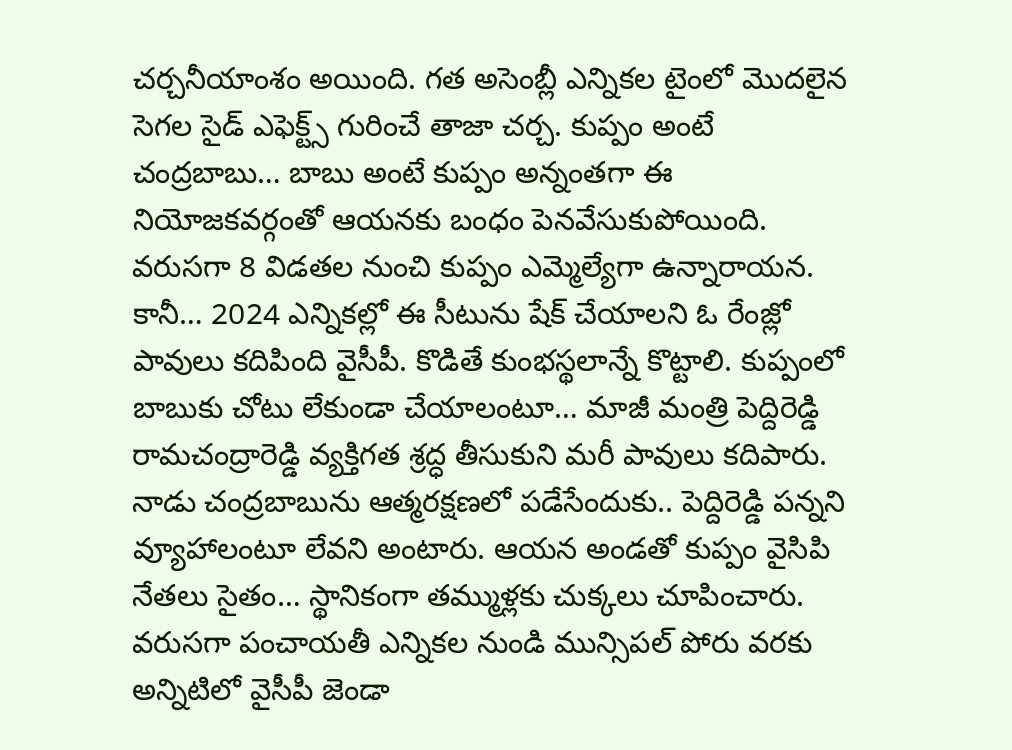చర్చనీయాంశం అయింది. గత అసెంబ్లీ ఎన్నికల టైంలో మొదలైన సెగల సైడ్ ఎఫెక్ట్స్ గురించే తాజా చర్చ. కుప్పం అంటే చంద్రబాబు… బాబు అంటే కుప్పం అన్నంతగా ఈ నియోజకవర్గంతో ఆయనకు బంధం పెనవేసుకుపోయింది. వరుసగా 8 విడతల నుంచి కుప్పం ఎమ్మెల్యేగా ఉన్నారాయన. కానీ… 2024 ఎన్నికల్లో ఈ సీటును షేక్ చేయాలని ఓ రేంజ్లో పావులు కదిపింది వైసీపీ. కొడితే కుంభస్థలాన్నే కొట్టాలి. కుప్పంలో బాబుకు చోటు లేకుండా చేయాలంటూ… మాజీ మంత్రి పెద్దిరెడ్డి రామచంద్రారెడ్డి వ్యక్తిగత శ్రద్ధ తీసుకుని మరీ పావులు కదిపారు. నాడు చంద్రబాబును ఆత్మరక్షణలో పడేసేందుకు.. పెద్దిరెడ్డి పన్నని వ్యూహాలంటూ లేవని అంటారు. ఆయన అండతో కుప్పం వైసిపి నేతలు సైతం… స్థానికంగా తమ్ముళ్లకు చుక్కలు చూపించారు. వరుసగా పంచాయతీ ఎన్నికల నుండి మున్సిపల్ పోరు వరకు అన్నిటిలో వైసీపీ జెండా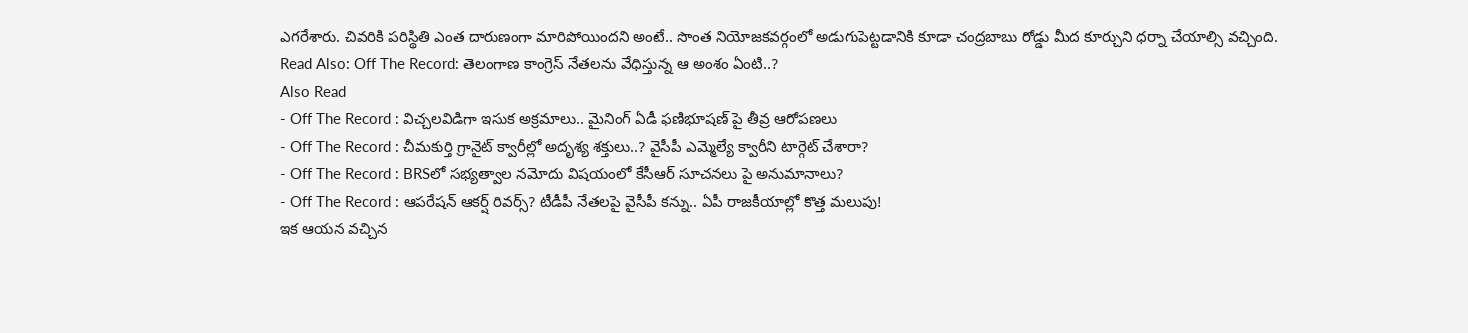ఎగరేశారు. చివరికి పరిస్థితి ఎంత దారుణంగా మారిపోయిందని అంటే.. సొంత నియోజకవర్గంలో అడుగుపెట్టడానికి కూడా చంద్రబాబు రోడ్డు మీద కూర్చుని ధర్నా చేయాల్సి వచ్చింది.
Read Also: Off The Record: తెలంగాణ కాంగ్రెస్ నేతలను వేధిస్తున్న ఆ అంశం ఏంటి..?
Also Read
- Off The Record : విచ్చలవిడిగా ఇసుక అక్రమాలు.. మైనింగ్ ఏడీ ఫణిభూషణ్ పై తీవ్ర ఆరోపణలు
- Off The Record : చీమకుర్తి గ్రానైట్ క్వారీల్లో అదృశ్య శక్తులు..? వైసీపీ ఎమ్మెల్యే క్వారీని టార్గెట్ చేశారా?
- Off The Record : BRSలో సభ్యత్వాల నమోదు విషయంలో కేసీఆర్ సూచనలు పై అనుమానాలు?
- Off The Record : ఆపరేషన్ ఆకర్ష్ రివర్స్? టీడీపీ నేతలపై వైసీపీ కన్ను.. ఏపీ రాజకీయాల్లో కొత్త మలుపు!
ఇక ఆయన వచ్చిన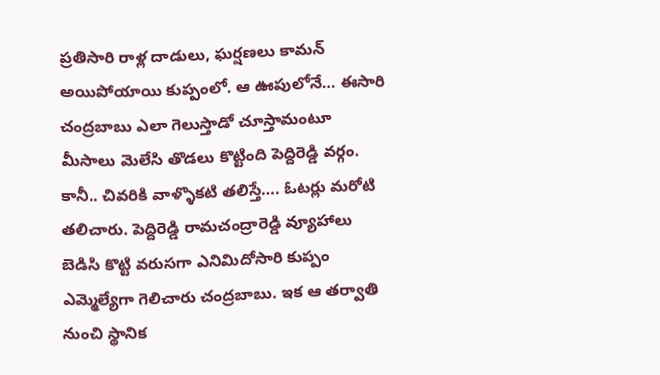ప్రతిసారి రాళ్ల దాడులు, ఘర్షణలు కామన్ అయిపోయాయి కుప్పంలో. ఆ ఊపులోనే… ఈసారి చంద్రబాబు ఎలా గెలుస్తాడో చూస్తామంటూ మీసాలు మెలేసి తొడలు కొట్టింది పెద్దిరెడ్డి వర్గం. కానీ.. చివరికి వాళ్ళొకటి తలిస్తే…. ఓటర్లు మరోటి తలిచారు. పెద్దిరెడ్డి రామచంద్రారెడ్డి వ్యూహాలు బెడిసి కొట్టి వరుసగా ఎనిమిదోసారి కుప్పం ఎమ్మెల్యేగా గెలిచారు చంద్రబాబు. ఇక ఆ తర్వాతి నుంచి స్థానిక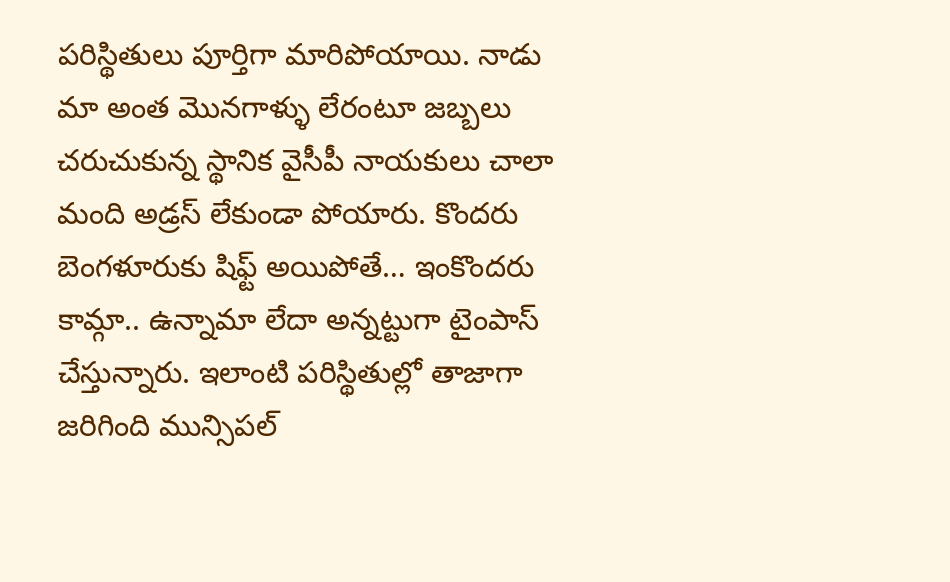పరిస్థితులు పూర్తిగా మారిపోయాయి. నాడు మా అంత మొనగాళ్ళు లేరంటూ జబ్బలు చరుచుకున్న స్థానిక వైసీపీ నాయకులు చాలా మంది అడ్రస్ లేకుండా పోయారు. కొందరు బెంగళూరుకు షిఫ్ట్ అయిపోతే… ఇంకొందరు కామ్గా.. ఉన్నామా లేదా అన్నట్టుగా టైంపాస్ చేస్తున్నారు. ఇలాంటి పరిస్థితుల్లో తాజాగా జరిగింది మున్సిపల్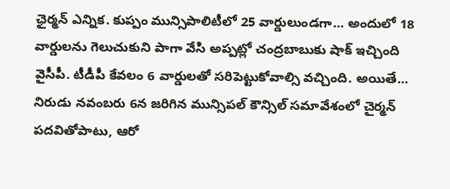ఛైర్మన్ ఎన్నిక. కుప్పం మున్సిపాలిటీలో 25 వార్డులుండగా… అందులో 18 వార్డులను గెలుచుకుని పాగా వేసి అప్పట్లో చంద్రబాబుకు షాక్ ఇచ్చింది వైసీపీ. టీడీపీ కేవలం 6 వార్డులతో సరిపెట్టుకోవాల్సి వచ్చింది. అయితే… నిరుడు నవంబరు 6న జరిగిన మున్సిపల్ కౌన్సిల్ సమావేశంలో చైర్మన్ పదవితోపాటు, ఆరో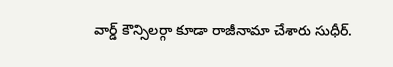వార్డ్ కౌన్సిలర్గా కూడా రాజీనామా చేశారు సుధీర్.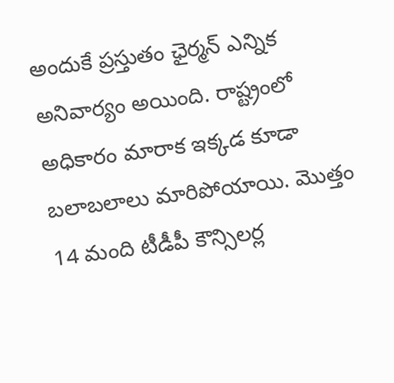అందుకే ప్రస్తుతం ఛైర్మన్ ఎన్నిక అనివార్యం అయింది. రాష్ట్రంలో అధికారం మారాక ఇక్కడ కూడా బలాబలాలు మారిపోయాయి. మొత్తం 14 మంది టీడీపీ కౌన్సిలర్ల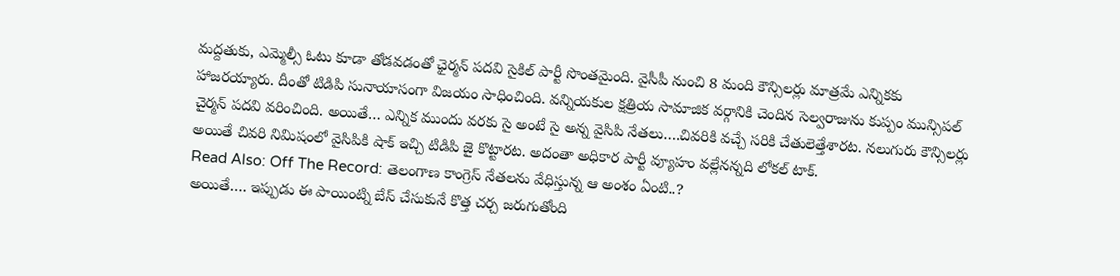మద్దతుకు, ఎమ్మెల్సీ ఓటు కూడా తోడవడంతో ఛైర్మన్ పదవి సైకిల్ పార్టీ సొంతమైంది. వైసీపీ నుంచి 8 మంది కౌన్సిలర్లు మాత్రమే ఎన్నికకు హాజరయ్యారు. దీంతో టిడిపి సునాయాసంగా విజయం సాధించింది. వన్నియకుల క్షత్రియ సామాజిక వర్గానికి చెందిన సెల్వరాజును కుప్పం మున్సిపల్ చైర్మన్ పదవి వరించింది. అయితే… ఎన్నిక ముందు వరకు సై అంటే సై అన్న వైసిపి నేతలు….చివరికి వచ్చే సరికి చేతులెత్తేశారట. నలుగురు కౌన్సిలర్లు అయితే చివరి నిమిషంలో వైసిపికి షాక్ ఇచ్చి టిడిపి జై కొట్టారట. అదంతా అధికార పార్టీ వ్యూహం వల్లేనన్నది లోకల్ టాక్.
Read Also: Off The Record: తెలంగాణ కాంగ్రెస్ నేతలను వేధిస్తున్న ఆ అంశం ఏంటి..?
అయితే…. ఇప్పుడు ఈ పాయింట్ని బేస్ చేసుకునే కొత్త చర్చ జరుగుతోంది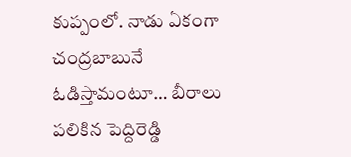కుప్పంలో. నాడు ఏకంగా చంద్రబాబునే ఓడిస్తామంటూ… బీరాలు పలికిన పెద్దిరెడ్డి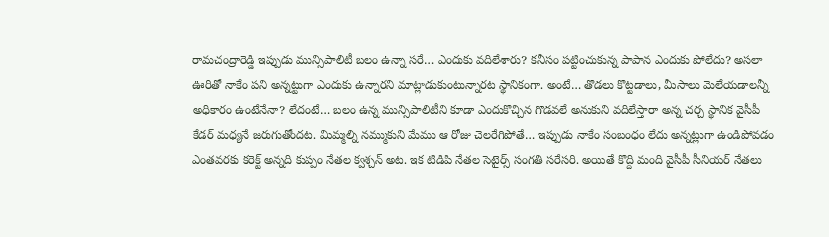రామచంద్రారెడ్డి ఇప్పుడు మున్సిపాలిటీ బలం ఉన్నా సరే… ఎందుకు వదిలేశారు? కనీసం పట్టించుకున్న పాపాన ఎందుకు పోలేదు? అసలా ఊరితో నాకేం పని అన్నట్టుగా ఎందుకు ఉన్నారని మాట్లాడుకుంటున్నారట స్థానికంగా. అంటే… తొడలు కొట్టడాలు, మీసాలు మెలేయడాలన్నీ అధికారం ఉంటేనేనా? లేదంటే… బలం ఉన్న మున్సిపాలిటీని కూడా ఎందుకొచ్చిన గొడవలే అనుకుని వదిలేస్తారా అన్న చర్చ స్థానిక వైసీపీ కేడర్ మధ్యనే జరుగుతోందట. మిమ్మల్ని నమ్ముకుని మేము ఆ రోజు చెలరేగిపోతే… ఇప్పుడు నాకేం సంబంధం లేదు అన్నట్లుగా ఉండిపోవడం ఎంతవరకు కరెక్ట్ అన్నది కుప్పం నేతల క్వశ్చన్ అట. ఇక టిడిపి నేతల సెటైర్స్ సంగతి సరేసరి. అయితే కొద్ది మంది వైసీపీ సీనియర్ నేతలు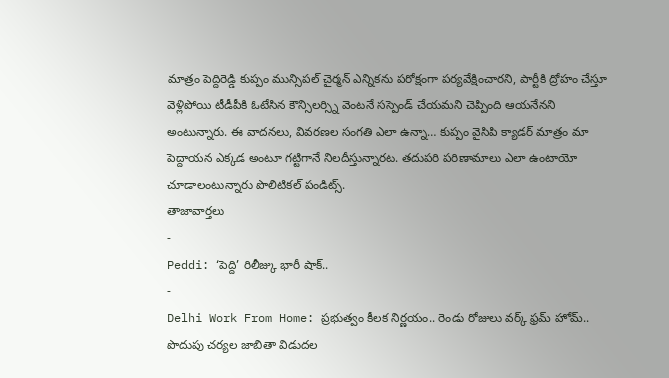మాత్రం పెద్దిరెడ్డి కుప్పం మున్సిపల్ చైర్మన్ ఎన్నికను పరోక్షంగా పర్యవేక్షించారని, పార్టీకి ద్రోహం చేస్తూ వెళ్లిపోయి టీడీపీకి ఓటేసిన కౌన్సిలర్స్ని వెంటనే సస్పెండ్ చేయమని చెప్పింది ఆయనేనని అంటున్నారు. ఈ వాదనలు, వివరణల సంగతి ఎలా ఉన్నా… కుప్పం వైసిపి క్యాడర్ మాత్రం మా పెద్దాయన ఎక్కడ అంటూ గట్టిగానే నిలదీస్తున్నారట. తదుపరి పరిణామాలు ఎలా ఉంటాయో చూడాలంటున్నారు పొలిటికల్ పండిట్స్.
తాజావార్తలు
-
Peddi: ‘పెద్ది’ రిలీజ్కు భారీ షాక్..
-
Delhi Work From Home: ప్రభుత్వం కీలక నిర్ణయం.. రెండు రోజులు వర్క్ ఫ్రమ్ హోమ్.. పొదుపు చర్యల జాబితా విడుదల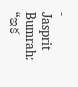-
Jasprit Bumrah: “ఇక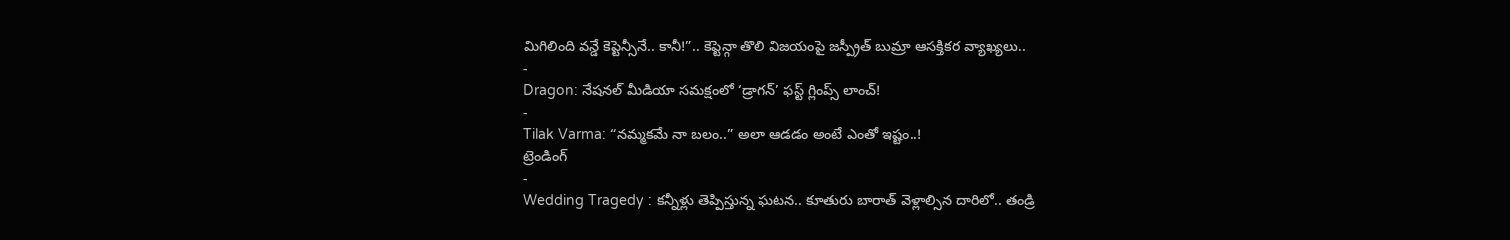మిగిలింది వన్డే కెప్టెన్సీనే.. కానీ!”.. కెప్టెన్గా తొలి విజయంపై జస్ప్రీత్ బుమ్రా ఆసక్తికర వ్యాఖ్యలు..
-
Dragon: నేషనల్ మీడియా సమక్షంలో ‘డ్రాగన్’ ఫస్ట్ గ్లింప్స్ లాంచ్!
-
Tilak Varma: “నమ్మకమే నా బలం..” అలా ఆడడం అంటే ఎంతో ఇష్టం..!
ట్రెండింగ్
-
Wedding Tragedy : కన్నీళ్లు తెప్పిస్తున్న ఘటన.. కూతురు బారాత్ వెళ్లాల్సిన దారిలో.. తండ్రి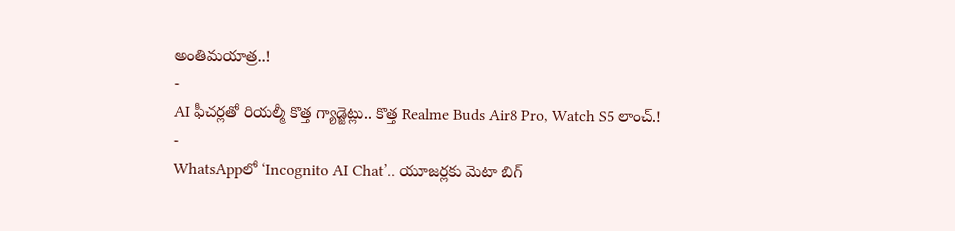అంతిమయాత్ర..!
-
AI ఫీచర్లతో రియల్మీ కొత్త గ్యాడ్జెట్లు.. కొత్త Realme Buds Air8 Pro, Watch S5 లాంచ్.!
-
WhatsAppలో ‘Incognito AI Chat’.. యూజర్లకు మెటా బిగ్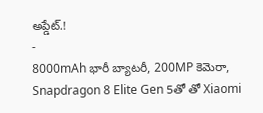అప్డేట్.!
-
8000mAh భారీ బ్యాటరీ, 200MP కెమెరా, Snapdragon 8 Elite Gen 5తో తో Xiaomi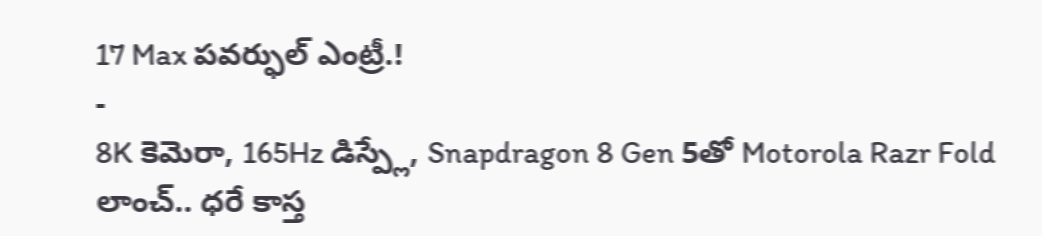17 Max పవర్ఫుల్ ఎంట్రీ.!
-
8K కెమెరా, 165Hz డిస్ప్లే, Snapdragon 8 Gen 5తో Motorola Razr Fold లాంచ్.. ధరే కాస్త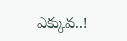ఎక్కువ..!